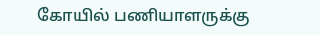கோயில் பணியாளருக்கு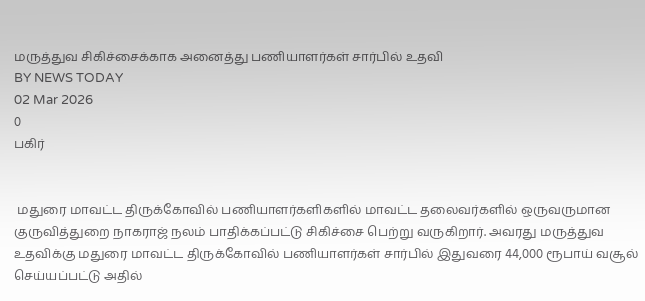மருத்துவ சிகிச்சைக்காக அனைத்து பணியாளர்கள் சார்பில் உதவி
BY NEWS TODAY
02 Mar 2026
0
பகிர்


 மதுரை மாவட்ட திருக்கோவில் பணியாளர்களிகளில் மாவட்ட தலைவர்களில் ஒருவருமான குருவித்துறை நாகராஜ் நலம் பாதிக்கப்பட்டு சிகிச்சை பெற்று வருகிறார். அவரது மருத்துவ உதவிக்கு மதுரை மாவட்ட திருக்கோவில் பணியாளர்கள் சார்பில் இதுவரை 44,000 ரூபாய் வசூல் செய்யப்பட்டு அதில்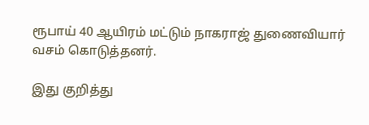ரூபாய் 40 ஆயிரம் மட்டும் நாகராஜ் துணைவியார் வசம் கொடுத்தனர்.

இது குறித்து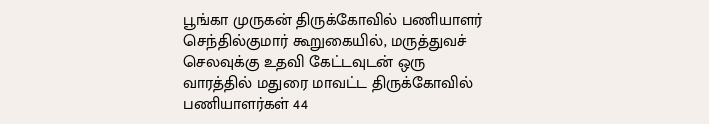பூங்கா முருகன் திருக்கோவில் பணியாளர் செந்தில்குமார் கூறுகையில், மருத்துவச் செலவுக்கு உதவி கேட்டவுடன் ஒரு வாரத்தில் மதுரை மாவட்ட திருக்கோவில் பணியாளர்கள் 44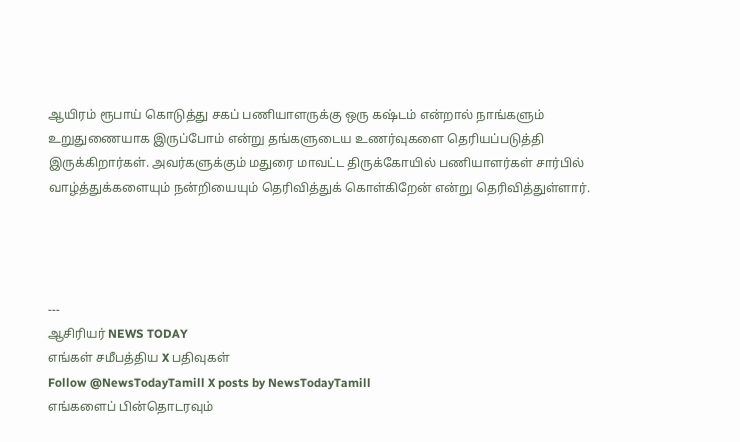ஆயிரம் ரூபாய் கொடுத்து சகப் பணியாளருக்கு ஒரு கஷ்டம் என்றால் நாங்களும் உறுதுணையாக இருப்போம் என்று தங்களுடைய உணர்வுகளை தெரியப்படுத்தி இருக்கிறார்கள். அவர்களுக்கும் மதுரை மாவட்ட திருக்கோயில் பணியாளர்கள் சார்பில் வாழ்த்துக்களையும் நன்றியையும் தெரிவித்துக் கொள்கிறேன் என்று தெரிவித்துள்ளார்.




---
ஆசிரியர் NEWS TODAY
எங்கள் சமீபத்திய X பதிவுகள்
Follow @NewsTodayTamill X posts by NewsTodayTamill
எங்களைப் பின்தொடரவும்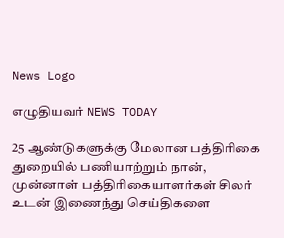News Logo

எழுதியவர் NEWS TODAY

25 ஆண்டுகளுக்கு மேலான பத்திரிகை துறையில் பணியாற்றும் நான், முன்னாள் பத்திரிகையாளர்கள் சிலர் உடன் இணைந்து செய்திகளை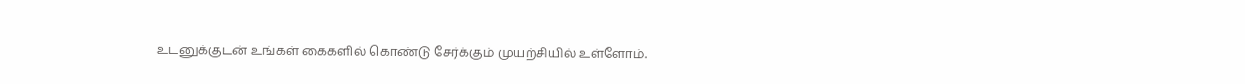உடனுக்குடன் உங்கள் கைகளில் கொண்டு சேர்க்கும் முயற்சியில் உள்ளோம்.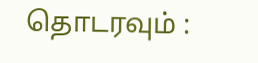தொடரவும் :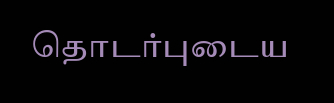தொடர்புடைய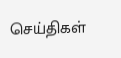செய்திகள்